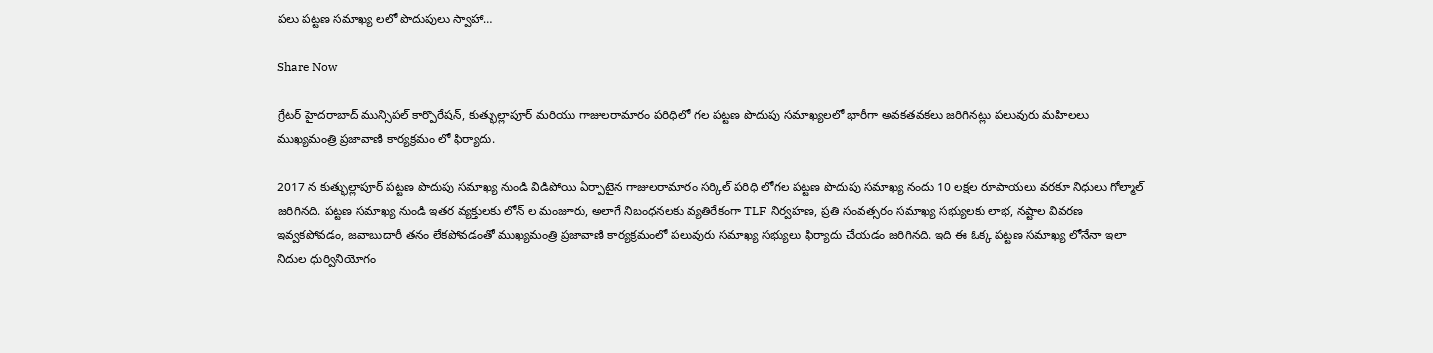పలు పట్టణ సమాఖ్య లలో పొదుపులు స్వాహా…

Share Now

గ్రేటర్ హైదరాబాద్ మున్సిపల్ కార్పొరేషన్, కుత్భుల్లాపూర్ మరియు గాజులరామారం పరిధిలో గల పట్టణ పొదుపు సమాఖ్యలలో భారీగా అవకతవకలు జరిగినట్లు పలువురు మహిలలు ముఖ్యమంత్రి ప్రజావాణి కార్యక్రమం లో ఫిర్యాదు.

2017 న కుత్భుల్లాపూర్ పట్టణ పొదుపు సమాఖ్య నుండి విడిపోయి ఏర్పాటైన గాజులరామారం సర్కిల్ పరిధి లోగల పట్టణ పొదుపు సమాఖ్య నందు 10 లక్షల రూపాయలు వరకూ నిధులు గోల్మాల్ జరిగినది. పట్టణ సమాఖ్య నుండి ఇతర వ్యక్తులకు లోన్ ల మంజూరు, అలాగే నిబంధనలకు వ్యతిరేకంగా TLF నిర్వహణ, ప్రతి సంవత్సరం సమాఖ్య సభ్యులకు లాభ, నష్టాల వివరణ ఇవ్వకపోవడం, జవాబుదారీ తనం లేకపోవడంతో ముఖ్యమంత్రి ప్రజావాణి కార్యక్రమంలో పలువురు సమాఖ్య సభ్యులు ఫిర్యాదు చేయడం జరిగినది. ఇది ఈ ఓక్క పట్టణ సమాఖ్య లోనేనా ఇలా నిదుల ధుర్వినియోగం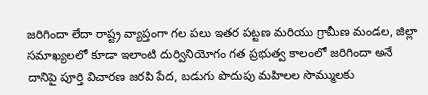జరిగిందా లేదా రాష్ట్ర వ్యాప్తంగా గల పలు ఇతర పట్టణ మరియు గ్రామీణ మండల, జిల్లా సమాఖ్యలలో కూడా ఇలాంటి దుర్వినియోగం గత ప్రభుత్వ కాలంలో జరిగిందా అనే దానిపై పూర్తి విచారణ జరపి పేద, బడుగు పొదుపు మహిలల సొమ్ములకు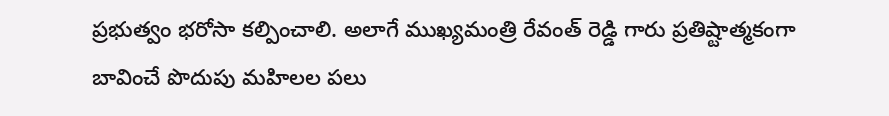ప్రభుత్వం భరోసా కల్పించాలి. అలాగే ముఖ్యమంత్రి రేవంత్ రెడ్డి గారు ప్రతిష్టాత్మకంగా బావించే పొదుపు మహిలల పలు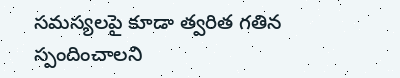సమస్యలపై కూడా త్వరిత గతిన స్పందించాలని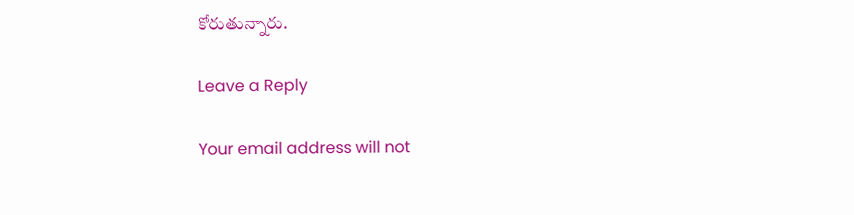కోరుతున్నారు.

Leave a Reply

Your email address will not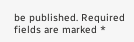be published. Required fields are marked *